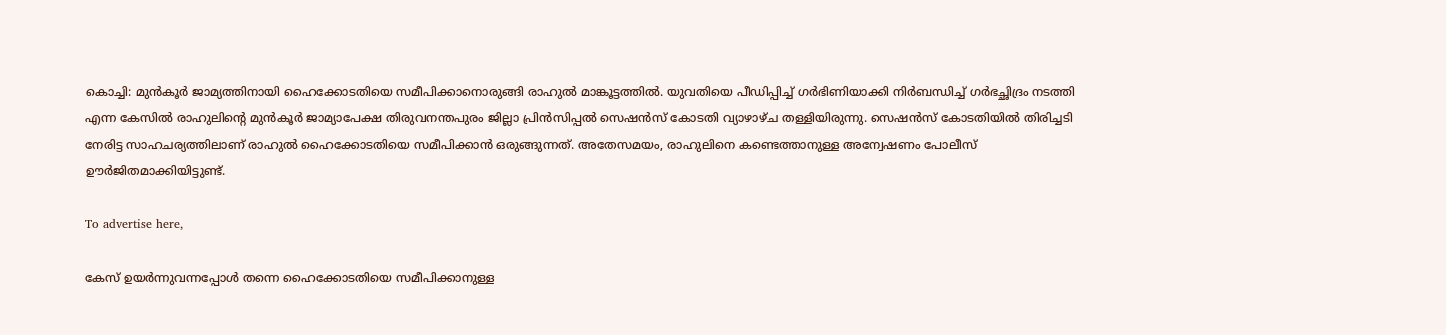കൊച്ചി: മുന്‍കൂര്‍ ജാമ്യത്തിനായി ഹൈക്കോടതിയെ സമീപിക്കാനൊരുങ്ങി രാഹുല്‍ മാങ്കൂട്ടത്തില്‍. യുവതിയെ പീഡിപ്പിച്ച് ഗര്‍ഭിണിയാക്കി നിര്‍ബന്ധിച്ച് ഗര്‍ഭച്ഛിദ്രം നടത്തി എന്ന കേസില്‍ രാഹുലിന്റെ മുന്‍കൂര്‍ ജാമ്യാപേക്ഷ തിരുവനന്തപുരം ജില്ലാ പ്രിന്‍സിപ്പല്‍ സെഷന്‍സ് കോടതി വ്യാഴാഴ്ച തള്ളിയിരുന്നു. സെഷന്‍സ് കോടതിയില്‍ തിരിച്ചടി നേരിട്ട സാഹചര്യത്തിലാണ് രാഹുല്‍ ഹൈക്കോടതിയെ സമീപിക്കാന്‍ ഒരുങ്ങുന്നത്. അതേസമയം, രാഹുലിനെ കണ്ടെത്താനുള്ള അന്വേഷണം പോലീസ് ഊര്‍ജിതമാക്കിയിട്ടുണ്ട്.

To advertise here,

കേസ് ഉയര്‍ന്നുവന്നപ്പോള്‍ തന്നെ ഹൈക്കോടതിയെ സമീപിക്കാനുള്ള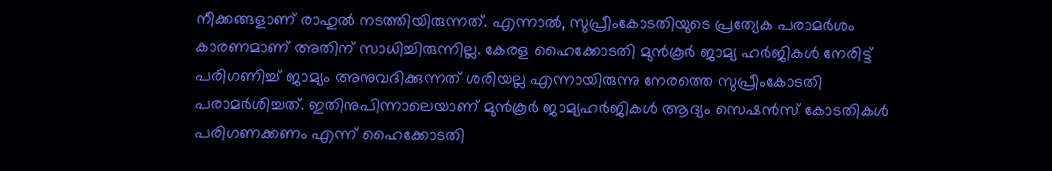നീക്കങ്ങളാണ് രാഹുല്‍ നടത്തിയിരുന്നത്. എന്നാല്‍, സുപ്രീംകോടതിയുടെ പ്രത്യേക പരാമര്‍ശം കാരണമാണ് അതിന് സാധിച്ചിരുന്നില്ല. കേരള ഹൈക്കോടതി മുന്‍കൂര്‍ ജാമ്യ ഹര്‍ജികള്‍ നേരിട്ട് പരിഗണിച്ച് ജാമ്യം അനുവദിക്കുന്നത് ശരിയല്ല എന്നായിരുന്നു നേരത്തെ സുപ്രീംകോടതി പരാമര്‍ശിച്ചത്. ഇതിനുപിന്നാലെയാണ് മുന്‍കൂര്‍ ജാമ്യഹര്‍ജികള്‍ ആദ്യം സെഷന്‍സ് കോടതികള്‍ പരിഗണക്കണം എന്ന് ഹൈക്കോടതി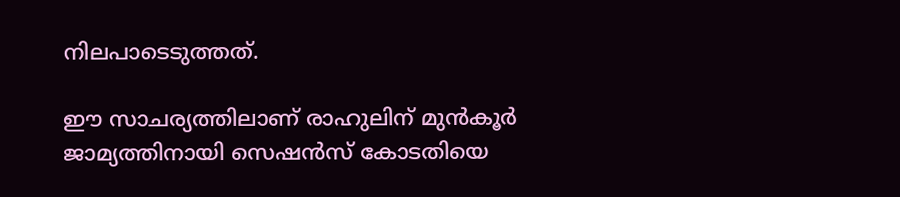നിലപാടെടുത്തത്.

ഈ സാചര്യത്തിലാണ് രാഹുലിന് മുന്‍കൂര്‍ ജാമ്യത്തിനായി സെഷന്‍സ് കോടതിയെ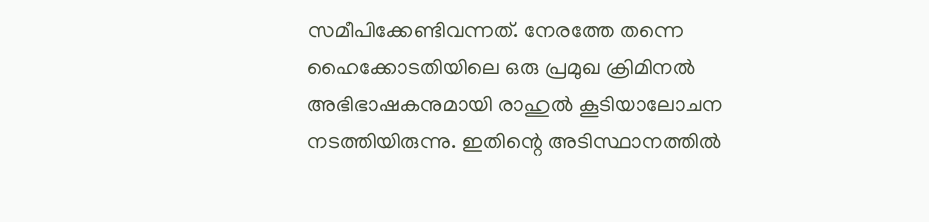സമീപിക്കേണ്ടിവന്നത്. നേരത്തേ തന്നെ ഹൈക്കോടതിയിലെ ഒരു പ്രമുഖ ക്രിമിനല്‍ അഭിഭാഷകനുമായി രാഹുല്‍ കൂടിയാലോചന നടത്തിയിരുന്നു. ഇതിന്റെ അടിസ്ഥാനത്തില്‍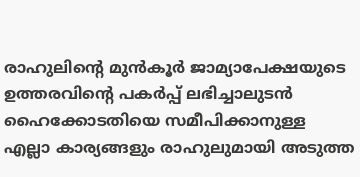രാഹുലിന്റെ മുന്‍കൂര്‍ ജാമ്യാപേക്ഷയുടെ ഉത്തരവിന്റെ പകര്‍പ്പ് ലഭിച്ചാലുടന്‍ ഹൈക്കോടതിയെ സമീപിക്കാനുള്ള എല്ലാ കാര്യങ്ങളും രാഹുലുമായി അടുത്ത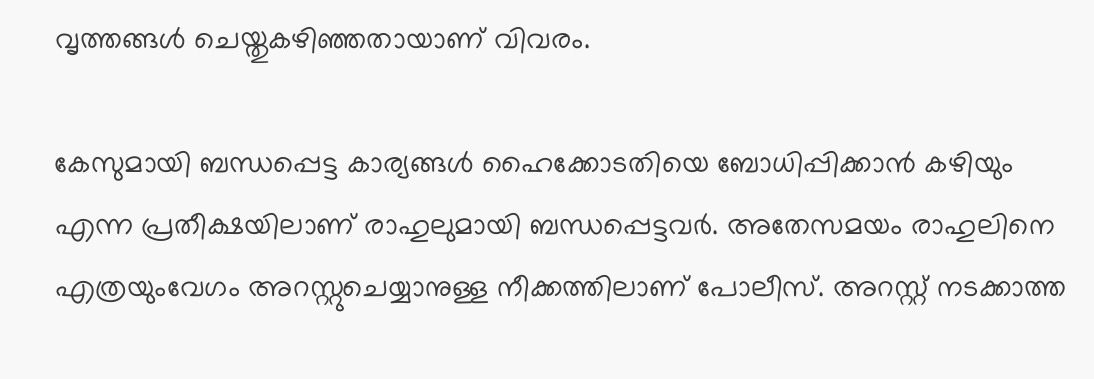വൃത്തങ്ങള്‍ ചെയ്തുകഴിഞ്ഞതായാണ് വിവരം.

കേസുമായി ബന്ധപ്പെട്ട കാര്യങ്ങള്‍ ഹൈക്കോടതിയെ ബോധിപ്പിക്കാന്‍ കഴിയും എന്ന പ്രതീക്ഷയിലാണ് രാഹുലുമായി ബന്ധപ്പെട്ടവര്‍. അതേസമയം രാഹുലിനെ എത്രയുംവേഗം അറസ്റ്റുചെയ്യാനുള്ള നീക്കത്തിലാണ് പോലീസ്. അറസ്റ്റ് നടക്കാത്ത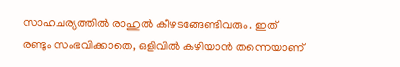സാഹചര്യത്തില്‍ രാഹുല്‍ കീഴടങ്ങേണ്ടിവരും. ഇത് രണ്ടും സംഭവിക്കാതെ, ഒളിവില്‍ കഴിയാന്‍ തന്നെയാണ്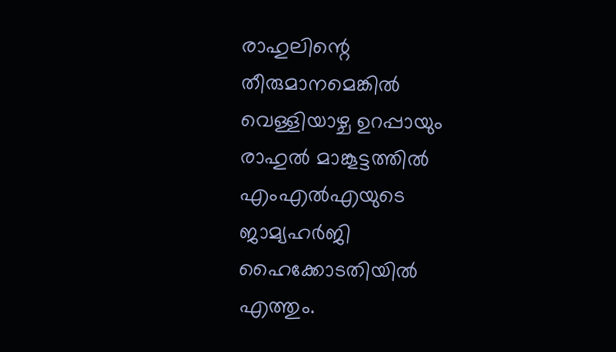രാഹുലിന്റെ തീരുമാനമെങ്കില്‍ വെള്ളിയാഴ്ച ഉറപ്പായും രാഹുല്‍ മാങ്കൂട്ടത്തില്‍ എംഎല്‍എയുടെ ജാമ്യഹര്‍ജി ഹൈക്കോടതിയില്‍ എത്തും.